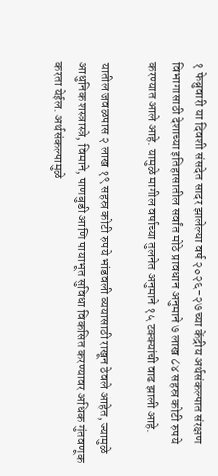१ फेब्रुवारी या दिवशी संसदेत सादर झालेल्या वर्ष २०२६-२७ च्या केंद्रीय अर्थसंकल्पात संरक्षण विभागासाठी देशाच्या इतिहासातील सर्वांत मोठे प्रावधान अनुमाने ७ लाख ८४ सहस्र कोटी रुपये करण्यात आले आहे. यामुळे मागील वर्षाच्या तुलनेत अनुमाने १५ टक्क्यांची वाढ झाली आहे.

यातील जवळपास २ लाख १९ सहस्र कोटी रुपये भांडवली व्ययासाठी राखून ठेवले आहेत, ज्यामुळे आधुनिक शस्त्रास्त्रे, विमाने, पाणबुडी आणि पायाभूत सुविधा विकसित करण्यावर अधिक गुंतवणूक करता येईल. अर्थसंकल्पामुळे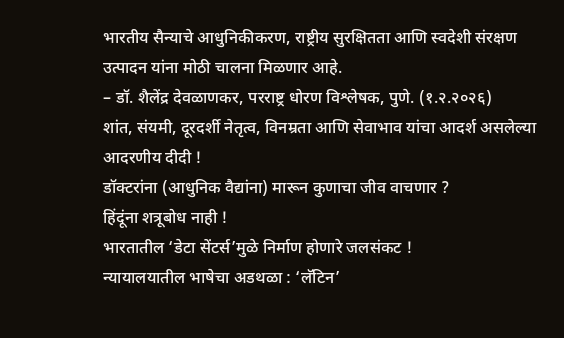भारतीय सैन्याचे आधुनिकीकरण, राष्ट्रीय सुरक्षितता आणि स्वदेशी संरक्षण उत्पादन यांना मोठी चालना मिळणार आहे.
– डॉ. शैलेंद्र देवळाणकर, परराष्ट्र धोरण विश्लेषक, पुणे. (१.२.२०२६)
शांत, संयमी, दूरदर्शी नेतृत्व, विनम्रता आणि सेवाभाव यांचा आदर्श असलेल्या आदरणीय दीदी !
डॉक्टरांना (आधुनिक वैद्यांना) मारून कुणाचा जीव वाचणार ?
हिंदूंना शत्रूबोध नाही !
भारतातील ‘डेटा सेंटर्स’मुळे निर्माण होणारे जलसंकट !
न्यायालयातील भाषेचा अडथळा : ‘लॅटिन’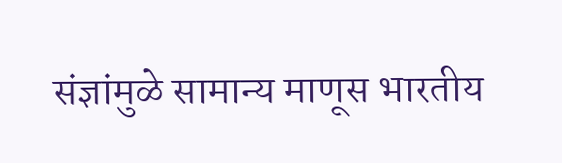संज्ञांमुळे सामान्य माणूस भारतीय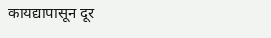कायद्यापासून दूर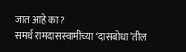जात आहे का ?
समर्थ रामदासस्वामींच्या ‘दासबोधा’तील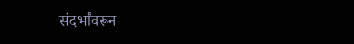संदर्भांवरून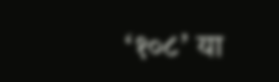‘१०८’ या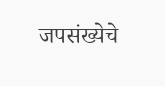जपसंख्येचे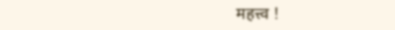महत्त्व !